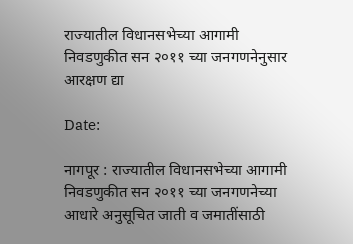राज्यातील विधानसभेच्या आगामी निवडणुकीत सन २०११ च्या जनगणनेनुसार आरक्षण द्या

Date:

नागपूर : राज्यातील विधानसभेच्या आगामी निवडणुकीत सन २०११ च्या जनगणनेच्या आधारे अनुसूचित जाती व जमातींसाठी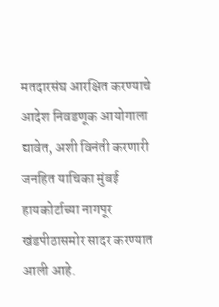मतदारसंघ आरक्षित करण्याचे आदेश निवडणूक आयोगाला द्यावेत, अशी विनंती करणारी जनहित याचिका मुंबई हायकोर्टाच्या नागपूर खंडपीठासमोर सादर करण्यात आली आहे.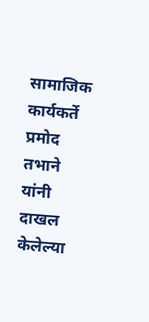सामाजिक कार्यकर्ते प्रमोद तभाने यांनी दाखल केलेल्या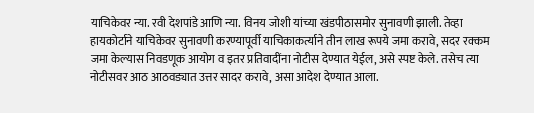याचिकेवर न्या. रवी देशपांडे आणि न्या. विनय जोशी यांच्या खंडपीठासमोर सुनावणी झाली. तेव्हा हायकोर्टाने याचिकेवर सुनावणी करण्यापूर्वी याचिकाकर्त्याने तीन लाख रूपये जमा करावे, सदर रक्कम जमा केल्यास निवडणूक आयोग व इतर प्रतिवादींना नोटीस देण्यात येईल, असे स्पष्ट केले. तसेच त्या नोटीसवर आठ आठवड्यात उत्तर सादर करावे, असा आदेश देण्यात आला.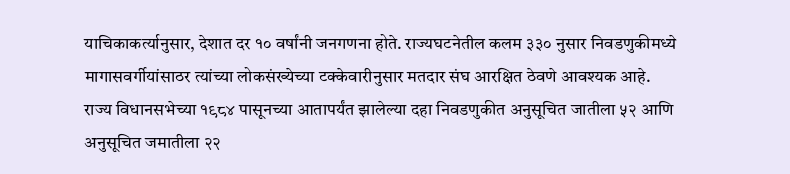याचिकाकर्त्यानुसार, देशात दर १० वर्षांनी जनगणना होते. राज्यघटनेतील कलम ३३० नुसार निवडणुकीमध्ये मागासवर्गीयांसाठर त्यांच्या लोकसंख्येच्या टक्केवारीनुसार मतदार संघ आरक्षित ठेवणे आवश्यक आहे. राज्य विधानसभेच्या १९८४ पासूनच्या आतापर्यंत झालेल्या दहा निवडणुकीत अनुसूचित जातीला ५२ आणि अनुसूचित जमातीला २२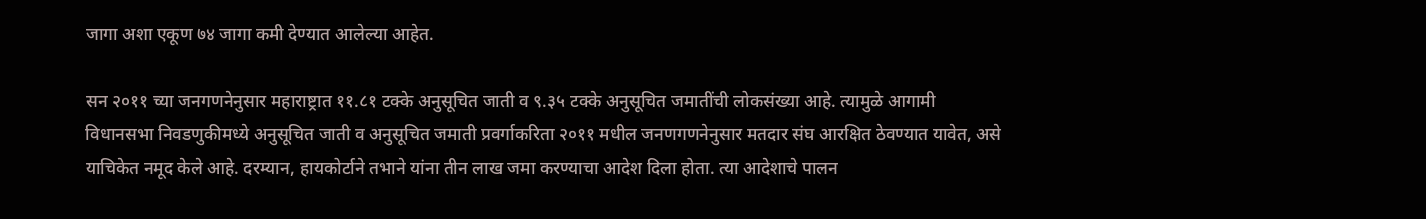जागा अशा एकूण ७४ जागा कमी देण्यात आलेल्या आहेत.

सन २०११ च्या जनगणनेनुसार महाराष्ट्रात ११.८१ टक्के अनुसूचित जाती व ९.३५ टक्के अनुसूचित जमातींची लोकसंख्या आहे. त्यामुळे आगामी विधानसभा निवडणुकीमध्ये अनुसूचित जाती व अनुसूचित जमाती प्रवर्गाकरिता २०११ मधील जनणगणनेनुसार मतदार संघ आरक्षित ठेवण्यात यावेत, असे याचिकेत नमूद केले आहे. दरम्यान, हायकोर्टाने तभाने यांना तीन लाख जमा करण्याचा आदेश दिला होता. त्या आदेशाचे पालन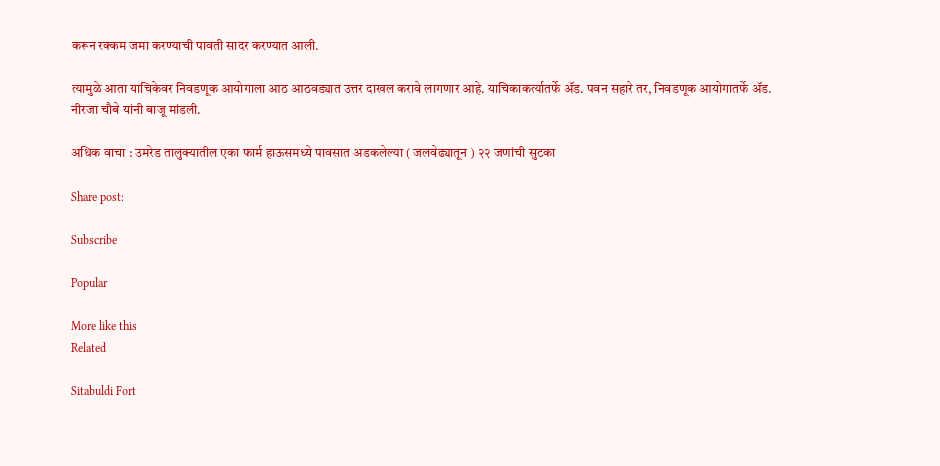करून रक्कम जमा करण्याची पावती सादर करण्यात आली.

त्यामुळे आता याचिकेवर निवडणूक आयोगाला आठ आठवड्यात उत्तर दाखल करावे लागणार आहे. याचिकाकर्त्यातर्फे ॲड. पवन सहारे तर, निवडणूक आयोगातर्फे ॲड. नीरजा चौबे यांनी बाजू मांडली.

अधिक वाचा : उमरेड तालुक्यातील एका फार्म हाऊसमध्ये पावसात अडकलेल्या ( जलवेढ्यातून ) २२ जणांची सुटका

Share post:

Subscribe

Popular

More like this
Related

Sitabuldi Fort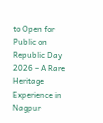to Open for Public on Republic Day 2026 – A Rare Heritage Experience in Nagpur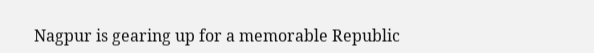Nagpur is gearing up for a memorable Republic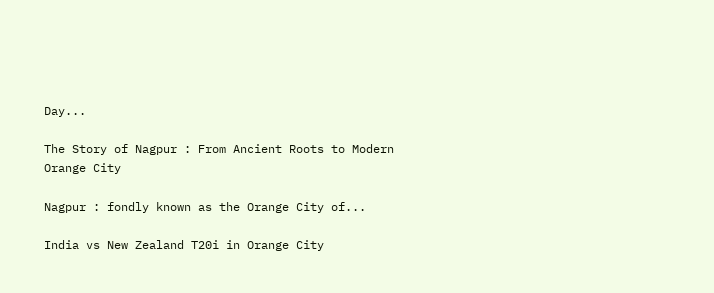Day...

The Story of Nagpur : From Ancient Roots to Modern Orange City

Nagpur : fondly known as the Orange City of...

India vs New Zealand T20i in Orange City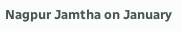Nagpur Jamtha on January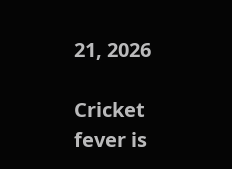21, 2026

Cricket fever is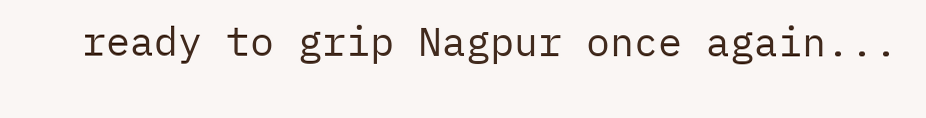ready to grip Nagpur once again...